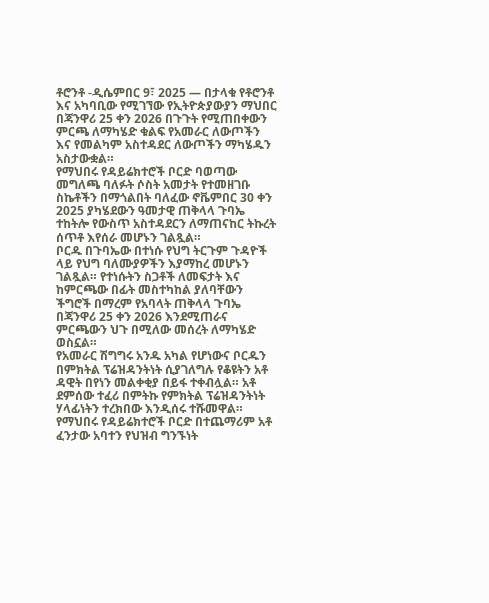ቶሮንቶ -ዲሴምበር 9፣ 2025 — በታላቁ የቶሮንቶ እና አካባቢው የሚገኘው የኢትዮጵያውያን ማህበር በጃንዋሪ 25 ቀን 2026 በጉጉት የሚጠበቀውን ምርጫ ለማካሄድ ቁልፍ የአመራር ለውጦችን እና የመልካም አስተዳደር ለውጦችን ማካሄዱን አስታውቋል።
የማህበሩ የዳይሬክተሮች ቦርድ ባወጣው መግለጫ ባለፉት ሶስት አመታት የተመዘገቡ ስኬቶችን በማጎልበት ባለፈው ኖቬምበር 30 ቀን 2025 ያካሄደውን ዓመታዊ ጠቅላላ ጉባኤ ተከትሎ የውስጥ አስተዳደርን ለማጠናከር ትኩረት ሰጥቶ እየሰራ መሆኑን ገልጿል።
ቦርዱ በጉባኤው በተነሱ የህግ ትርጉም ጉዳዮች ላይ የህግ ባለሙያዎችን እያማከረ መሆኑን ገልጿል። የተነሱትን ስጋቶች ለመፍታት እና ከምርጫው በፊት መስተካከል ያለባቸውን
ችግሮች በማረም የአባላት ጠቅላላ ጉባኤ በጃንዋሪ 25 ቀን 2026 እንደሚጠራና ምርጫውን ህጉ በሚለው መሰረት ለማካሄድ ወስኗል።
የአመራር ሽግግሩ አንዱ አካል የሆነውና ቦርዱን በምክትል ፕሬዝዳንትነት ሲያገለግሉ የቆዩትን አቶ ዳዊት በየነን መልቀቂያ በይፋ ተቀብሏል። አቶ ደምሰው ተፈሪ በምትኩ የምክትል ፕሬዝዳንትነት ሃላፊነትን ተረክበው እንዲሰሩ ተሹመዋል። የማህበሩ የዳይሬክተሮች ቦርድ በተጨማሪም አቶ ፈንታው አባተን የህዝብ ግንኙነት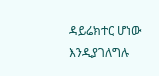ዳይሬክተር ሆነው እንዲያገለግሉ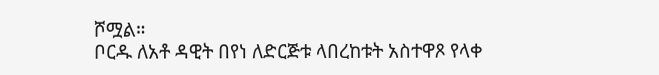ሾሟል።
ቦርዱ ለአቶ ዳዊት በየነ ለድርጅቱ ላበረከቱት አስተዋጾ የላቀ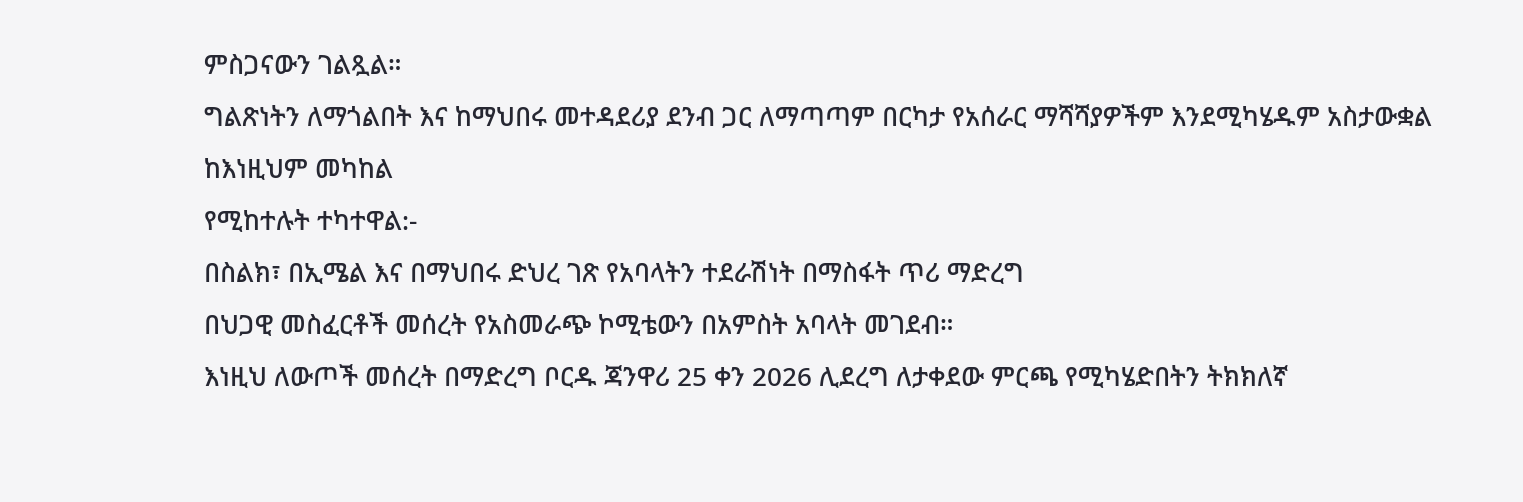ምስጋናውን ገልጿል።
ግልጽነትን ለማጎልበት እና ከማህበሩ መተዳደሪያ ደንብ ጋር ለማጣጣም በርካታ የአሰራር ማሻሻያዎችም እንደሚካሄዱም አስታውቋል ከእነዚህም መካከል
የሚከተሉት ተካተዋል:-
በስልክ፣ በኢሜል እና በማህበሩ ድህረ ገጽ የአባላትን ተደራሽነት በማስፋት ጥሪ ማድረግ
በህጋዊ መስፈርቶች መሰረት የአስመራጭ ኮሚቴውን በአምስት አባላት መገደብ።
እነዚህ ለውጦች መሰረት በማድረግ ቦርዱ ጃንዋሪ 25 ቀን 2026 ሊደረግ ለታቀደው ምርጫ የሚካሄድበትን ትክክለኛ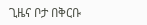ጊዜና ቦታ በቅርቡ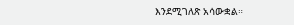እንደሚገለጽ አሳውቋል።